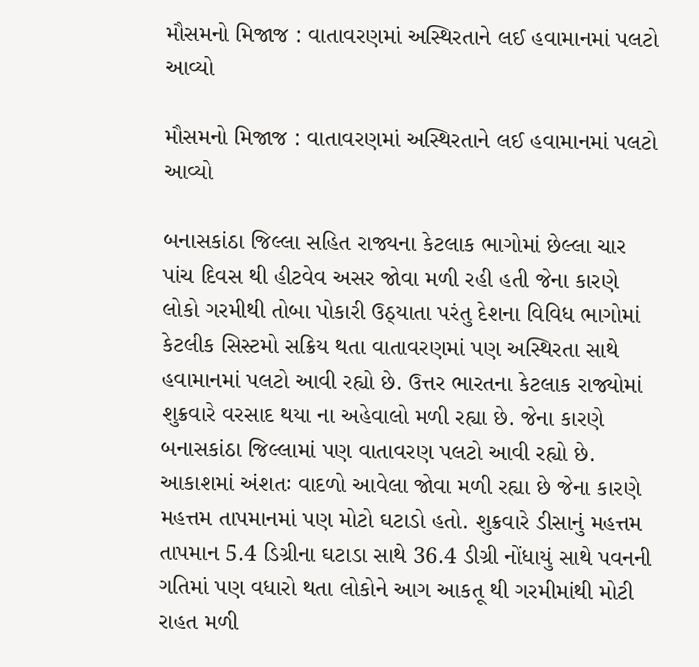મૌસમનો મિજાજ : વાતાવરણમાં અસ્થિરતાને લઈ હવામાનમાં પલટો આવ્યો

મૌસમનો મિજાજ : વાતાવરણમાં અસ્થિરતાને લઈ હવામાનમાં પલટો આવ્યો

બનાસકાંઠા જિલ્લા સહિત રાજ્યના કેટલાક ભાગોમાં છેલ્લા ચાર પાંચ દિવસ થી હીટવેવ અસર જોવા મળી રહી હતી જેના કારણે લોકો ગરમીથી તોબા પોકારી ઉઠ્યાતા પરંતુ દેશના વિવિધ ભાગોમાં કેટલીક સિસ્ટમો સક્રિય થતા વાતાવરણમાં પણ અસ્થિરતા સાથે હવામાનમાં પલટો આવી રહ્યો છે. ઉત્તર ભારતના કેટલાક રાજ્યોમાં શુક્રવારે વરસાદ થયા ના અહેવાલો મળી રહ્યા છે. જેના કારણે બનાસકાંઠા જિલ્લામાં પણ વાતાવરણ પલટો આવી રહ્યો છે. આકાશમાં અંશતઃ વાદળો આવેલા જોવા મળી રહ્યા છે જેના કારણે મહત્તમ તાપમાનમાં પણ મોટો ઘટાડો હતો. શુક્રવારે ડીસાનું મહત્તમ તાપમાન 5.4 ડિગ્રીના ઘટાડા સાથે 36.4 ડીગ્રી નોંધાયું સાથે પવનની ગતિમાં પણ વધારો થતા લોકોને આગ આકતૂ થી ગરમીમાંથી મોટી રાહત મળી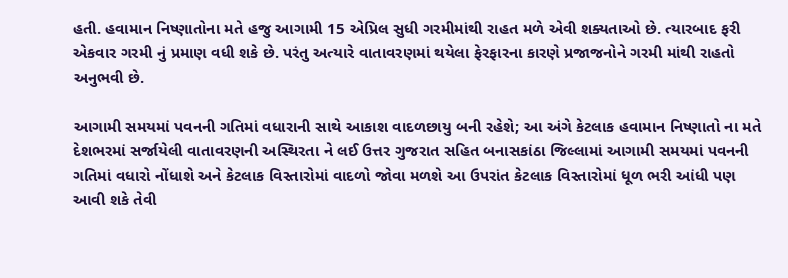હતી. હવામાન નિષ્ણાતોના મતે હજુ આગામી 15 એપ્રિલ સુધી ગરમીમાંથી રાહત મળે એવી શક્યતાઓ છે. ત્યારબાદ ફરી એકવાર ગરમી નું પ્રમાણ વધી શકે છે. પરંતુ અત્યારે વાતાવરણમાં થયેલા ફેરફારના કારણે પ્રજાજનોને ગરમી માંથી રાહતો અનુભવી છે.

આગામી સમયમાં પવનની ગતિમાં વધારાની સાથે આકાશ વાદળછાયુ બની રહેશે; આ અંગે કેટલાક હવામાન નિષ્ણાતો ના મતે દેશભરમાં સર્જાયેલી વાતાવરણની અસ્થિરતા ને લઈ ઉત્તર ગુજરાત સહિત બનાસકાંઠા જિલ્લામાં આગામી સમયમાં પવનની ગતિમાં વધારો નોંધાશે અને કેટલાક વિસ્તારોમાં વાદળો જોવા મળશે આ ઉપરાંત કેટલાક વિસ્તારોમાં ધૂળ ભરી આંધી પણ આવી શકે તેવી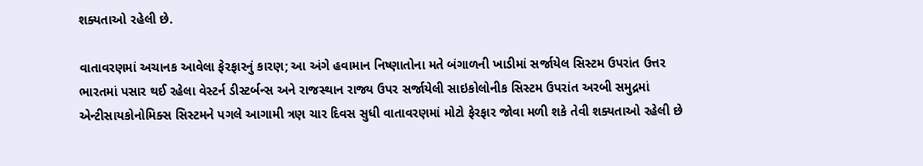શક્યતાઓ રહેલી છે.

વાતાવરણમાં અચાનક આવેલા ફેરફારનું કારણ; આ અંગે હવામાન નિષ્ણાતોના મતે બંગાળની ખાડીમાં સર્જાયેલ સિસ્ટમ ઉપરાંત ઉત્તર ભારતમાં પસાર થઈ રહેલા વેસ્ટર્ન ડીસ્ટર્બન્સ અને રાજસ્થાન રાજ્ય ઉપર સર્જાયેલી સાઇકોલોનીક સિસ્ટમ ઉપરાંત અરબી સમુદ્રમાં એન્ટીસાયકોનોમિક્સ સિસ્ટમને પગલે આગામી ત્રણ ચાર દિવસ સુધી વાતાવરણમાં મોટો ફેરફાર જોવા મળી શકે તેવી શક્યતાઓ રહેલી છે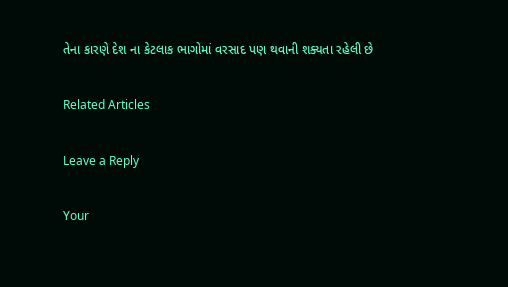તેના કારણે દેશ ના કેટલાક ભાગોમાં વરસાદ પણ થવાની શક્યતા રહેલી છે

Related Articles

Leave a Reply

Your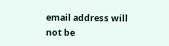email address will not be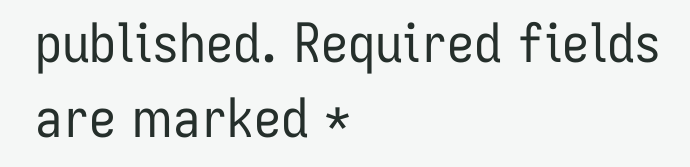published. Required fields are marked *